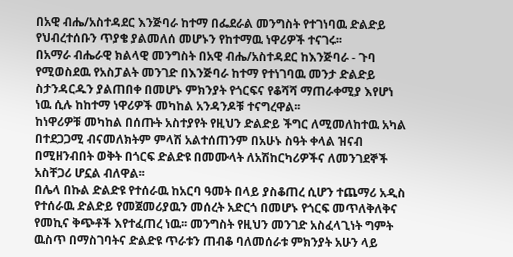በአዊ ብሔ/አስተዳደር እንጅባራ ከተማ በፌደራል መንግስት የተገነባዉ ድልድይ የህብረተሰቡን ጥያቄ ያልመለሰ መሆኑን የከተማዉ ነዋሪዎች ተናገሩ፡፡
በአማራ ብሔራዊ ክልላዊ መንግስት በአዊ ብሔ/አስተዳደር ከእንጅባራ - ጉባ የሚወስደዉ የአስፓልት መንገድ በእንጅባራ ከተማ የተነገባዉ መንታ ድልድይ ስታንዳርዱን ያልጠበቀ በመሆኑ ምክንያት የጎርፍና የቆሻሻ ማጠራቀሚያ እየሆነ ነዉ ሲሉ ከከተማ ነዋሪዎች መካከል አንዳንዶቹ ተናግረዋል፡፡
ከነዋሪዎቹ መካከል በሰጡት አስተያየት የዚህን ድልድይ ችግር ለሚመለከተዉ አካል በተደጋጋሚ ብናመለክትም ምላሽ አልተሰጠንም በአሁኑ ስዓት ቀላል ዝናብ በሚዘንብበት ወቅት በጎርፍ ድልድዩ በመሙላት ለአሽከርካሪዎችና ለመንገደኞች አስቸጋሪ ሆኗል ብለዋል፡፡
በሌላ በኩል ድልድዩ የተሰራዉ ከአርባ ዓመት በላይ ያስቆጠረ ሲሆን ተጨማሪ አዲስ የተሰራዉ ድልድይ የመጀመሪያዉን መሰረት አድርጎ በመሆኑ የጎርፍ መጥለቅለቅና የመኪና ቅጭቶች እየተፈጠረ ነዉ፡፡ መንግስት የዚህን መንገድ አስፈላጊነት ግምት ዉስጥ በማስገባትና ድልድዩ ጥራቱን ጠብቆ ባለመሰራቱ ምክንያት አሁን ላይ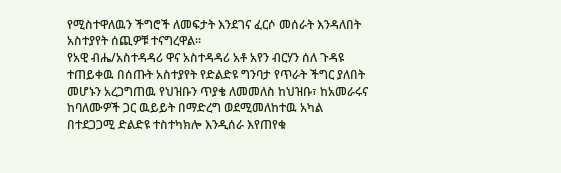የሚስተዋለዉን ችግሮች ለመፍታት እንደገና ፈርሶ መሰራት እንዳለበት አስተያየት ሰጪዎቹ ተናግረዋል፡፡
የአዊ ብሔ/አስተዳዳሪ ዋና አስተዳዳሪ አቶ አየን ብርሃን ሰለ ጉዳዩ ተጠይቀዉ በሰጡት አስተያየት የድልድዩ ግንባታ የጥራት ችግር ያለበት መሆኑን አረጋግጠዉ የህዝቡን ጥያቄ ለመመለስ ከህዝቡ፣ ከአመራሩና ከባለሙዎች ጋር ዉይይት በማድረግ ወደሚመለከተዉ አካል በተደጋጋሚ ድልድዩ ተስተካክሎ እንዲሰራ እየጠየቁ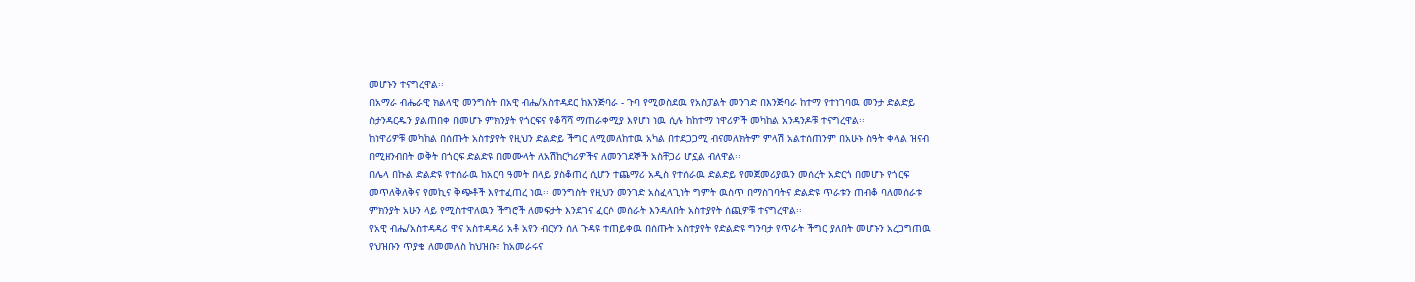መሆኑን ተናግረዋል፡፡
በአማራ ብሔራዊ ክልላዊ መንግስት በአዊ ብሔ/አስተዳደር ከእንጅባራ - ጉባ የሚወስደዉ የአስፓልት መንገድ በእንጅባራ ከተማ የተነገባዉ መንታ ድልድይ ስታንዳርዱን ያልጠበቀ በመሆኑ ምክንያት የጎርፍና የቆሻሻ ማጠራቀሚያ እየሆነ ነዉ ሲሉ ከከተማ ነዋሪዎች መካከል አንዳንዶቹ ተናግረዋል፡፡
ከነዋሪዎቹ መካከል በሰጡት አስተያየት የዚህን ድልድይ ችግር ለሚመለከተዉ አካል በተደጋጋሚ ብናመለክትም ምላሽ አልተሰጠንም በአሁኑ ስዓት ቀላል ዝናብ በሚዘንብበት ወቅት በጎርፍ ድልድዩ በመሙላት ለአሽከርካሪዎችና ለመንገደኞች አስቸጋሪ ሆኗል ብለዋል፡፡
በሌላ በኩል ድልድዩ የተሰራዉ ከአርባ ዓመት በላይ ያስቆጠረ ሲሆን ተጨማሪ አዲስ የተሰራዉ ድልድይ የመጀመሪያዉን መሰረት አድርጎ በመሆኑ የጎርፍ መጥለቅለቅና የመኪና ቅጭቶች እየተፈጠረ ነዉ፡፡ መንግስት የዚህን መንገድ አስፈላጊነት ግምት ዉስጥ በማስገባትና ድልድዩ ጥራቱን ጠብቆ ባለመሰራቱ ምክንያት አሁን ላይ የሚስተዋለዉን ችግሮች ለመፍታት እንደገና ፈርሶ መሰራት እንዳለበት አስተያየት ሰጪዎቹ ተናግረዋል፡፡
የአዊ ብሔ/አስተዳዳሪ ዋና አስተዳዳሪ አቶ አየን ብርሃን ሰለ ጉዳዩ ተጠይቀዉ በሰጡት አስተያየት የድልድዩ ግንባታ የጥራት ችግር ያለበት መሆኑን አረጋግጠዉ የህዝቡን ጥያቄ ለመመለስ ከህዝቡ፣ ከአመራሩና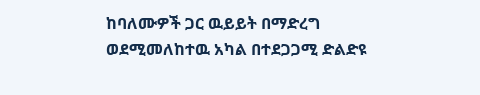ከባለሙዎች ጋር ዉይይት በማድረግ ወደሚመለከተዉ አካል በተደጋጋሚ ድልድዩ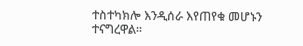ተስተካክሎ እንዲሰራ እየጠየቁ መሆኑን ተናግረዋል፡፡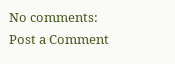No comments:
Post a Comment